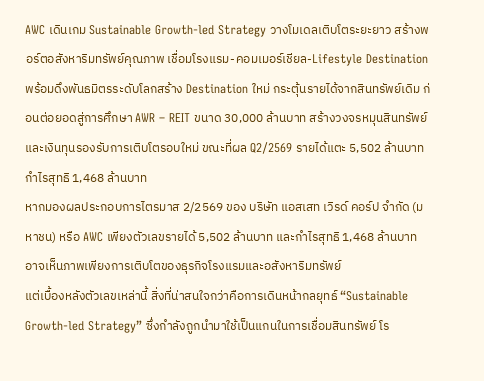AWC เดินเกม Sustainable Growth-led Strategy วางโมเดลเติบโตระยะยาว สร้างพอร์ตอสังหาริมทรัพย์คุณภาพ เชื่อมโรงแรม-คอมเมอร์เชียล-Lifestyle Destination พร้อมดึงพันธมิตรระดับโลกสร้าง Destination ใหม่ กระตุ้นรายได้จากสินทรัพย์เดิม ก่อนต่อยอดสู่การศึกษา AWR – REIT ขนาด 30,000 ล้านบาท สร้างวงจรหมุนสินทรัพย์และเงินทุนรองรับการเติบโตรอบใหม่ ขณะที่ผล Q2/2569 รายได้แตะ 5,502 ล้านบาท กำไรสุทธิ 1,468 ล้านบาท
หากมองผลประกอบการไตรมาส 2/2569 ของ บริษัท แอสเสท เวิรด์ คอร์ป จำกัด (มหาชน) หรือ AWC เพียงตัวเลขรายได้ 5,502 ล้านบาท และกำไรสุทธิ 1,468 ล้านบาท อาจเห็นภาพเพียงการเติบโตของธุรกิจโรงแรมและอสังหาริมทรัพย์
แต่เบื้องหลังตัวเลขเหล่านี้ สิ่งที่น่าสนใจกว่าคือการเดินหน้ากลยุทธ์ “Sustainable Growth-led Strategy” ซึ่งกำลังถูกนำมาใช้เป็นแกนในการเชื่อมสินทรัพย์ โร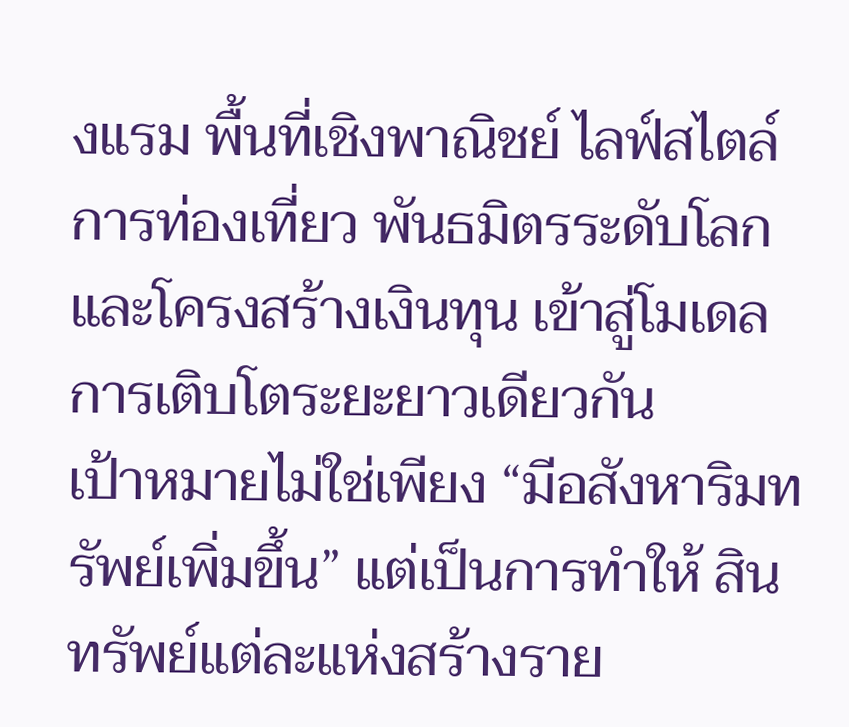งแรม พื้นที่เชิงพาณิชย์ ไลฟ์สไตล์ การท่องเที่ยว พันธมิตรระดับโลก และโครงสร้างเงินทุน เข้าสู่โมเดลการเติบโตระยะยาวเดียวกัน
เป้าหมายไม่ใช่เพียง “มีอสังหาริมทรัพย์เพิ่มขึ้น” แต่เป็นการทำให้ สินทรัพย์แต่ละแห่งสร้างราย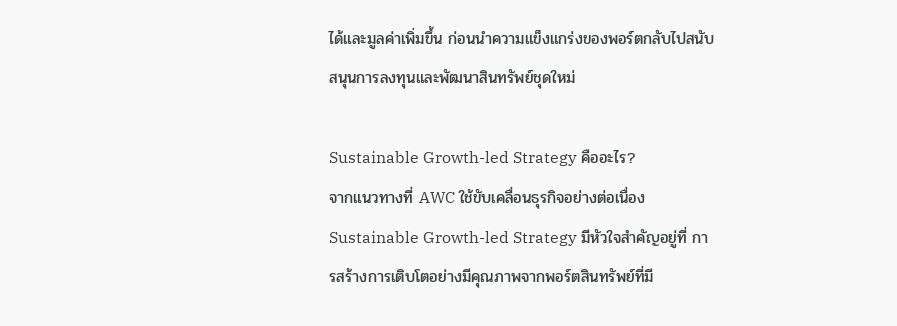ได้และมูลค่าเพิ่มขึ้น ก่อนนำความแข็งแกร่งของพอร์ตกลับไปสนับสนุนการลงทุนและพัฒนาสินทรัพย์ชุดใหม่

Sustainable Growth-led Strategy คืออะไร?
จากแนวทางที่ AWC ใช้ขับเคลื่อนธุรกิจอย่างต่อเนื่อง Sustainable Growth-led Strategy มีหัวใจสำคัญอยู่ที่ การสร้างการเติบโตอย่างมีคุณภาพจากพอร์ตสินทรัพย์ที่มี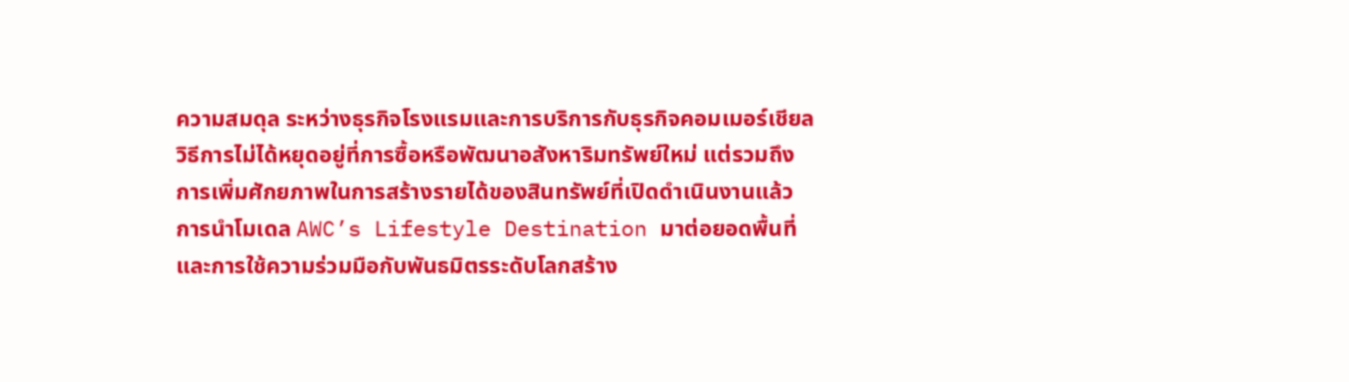ความสมดุล ระหว่างธุรกิจโรงแรมและการบริการกับธุรกิจคอมเมอร์เชียล
วิธีการไม่ได้หยุดอยู่ที่การซื้อหรือพัฒนาอสังหาริมทรัพย์ใหม่ แต่รวมถึงการเพิ่มศักยภาพในการสร้างรายได้ของสินทรัพย์ที่เปิดดำเนินงานแล้ว การนำโมเดล AWC’s Lifestyle Destination มาต่อยอดพื้นที่ และการใช้ความร่วมมือกับพันธมิตรระดับโลกสร้าง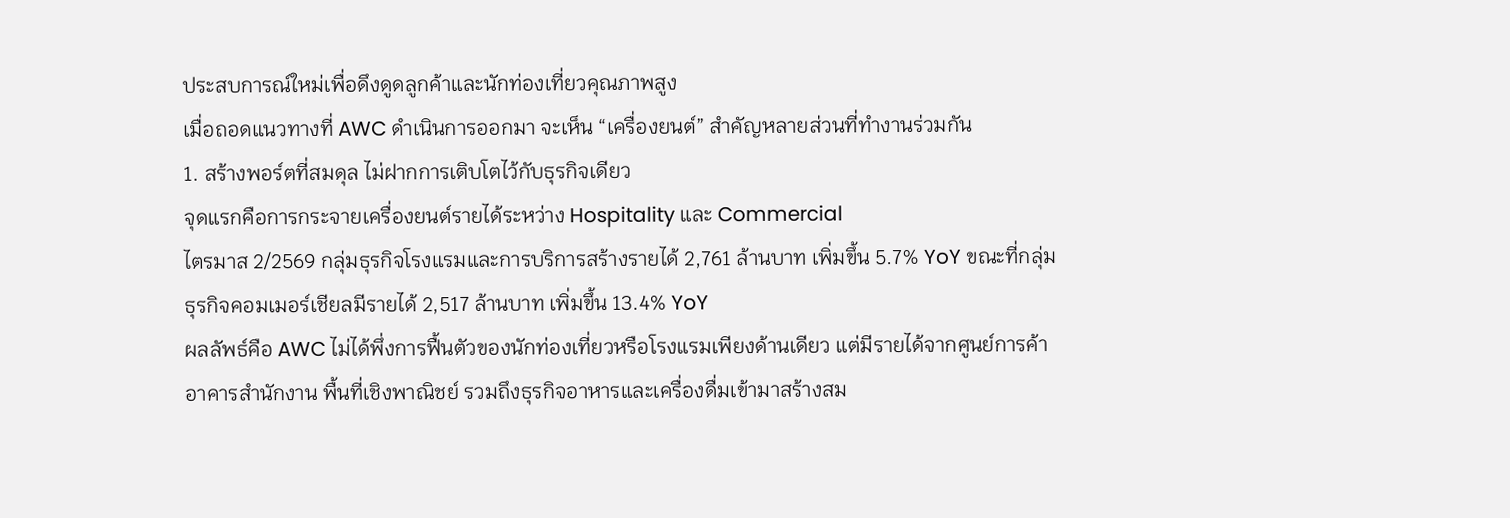ประสบการณ์ใหม่เพื่อดึงดูดลูกค้าและนักท่องเที่ยวคุณภาพสูง
เมื่อถอดแนวทางที่ AWC ดำเนินการออกมา จะเห็น “เครื่องยนต์” สำคัญหลายส่วนที่ทำงานร่วมกัน
1. สร้างพอร์ตที่สมดุล ไม่ฝากการเติบโตไว้กับธุรกิจเดียว
จุดแรกคือการกระจายเครื่องยนต์รายได้ระหว่าง Hospitality และ Commercial
ไตรมาส 2/2569 กลุ่มธุรกิจโรงแรมและการบริการสร้างรายได้ 2,761 ล้านบาท เพิ่มขึ้น 5.7% YoY ขณะที่กลุ่มธุรกิจคอมเมอร์เชียลมีรายได้ 2,517 ล้านบาท เพิ่มขึ้น 13.4% YoY
ผลลัพธ์คือ AWC ไม่ได้พึ่งการฟื้นตัวของนักท่องเที่ยวหรือโรงแรมเพียงด้านเดียว แต่มีรายได้จากศูนย์การค้า อาคารสำนักงาน พื้นที่เชิงพาณิชย์ รวมถึงธุรกิจอาหารและเครื่องดื่มเข้ามาสร้างสม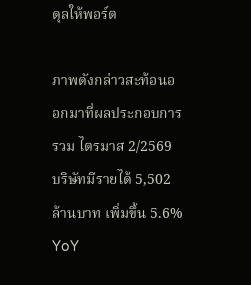ดุลให้พอร์ต

ภาพดังกล่าวสะท้อนออกมาที่ผลประกอบการรวม ไตรมาส 2/2569 บริษัทมีรายได้ 5,502 ล้านบาท เพิ่มขึ้น 5.6% YoY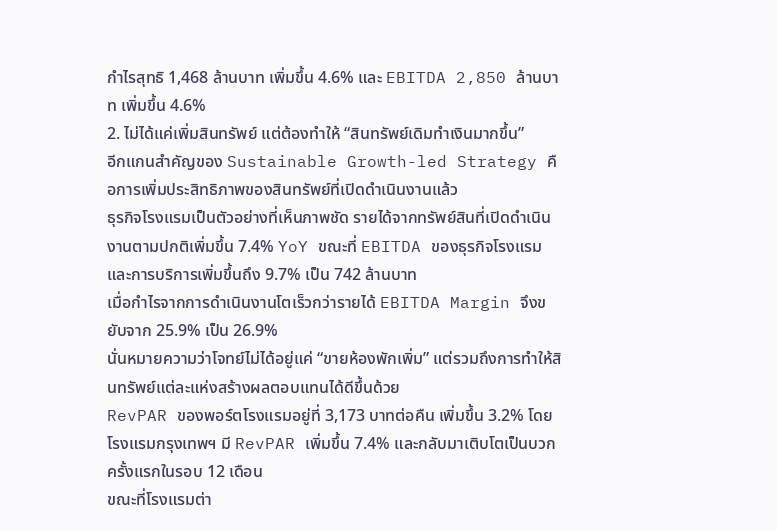กำไรสุทธิ 1,468 ล้านบาท เพิ่มขึ้น 4.6% และ EBITDA 2,850 ล้านบาท เพิ่มขึ้น 4.6%
2. ไม่ได้แค่เพิ่มสินทรัพย์ แต่ต้องทำให้ “สินทรัพย์เดิมทำเงินมากขึ้น”
อีกแกนสำคัญของ Sustainable Growth-led Strategy คือการเพิ่มประสิทธิภาพของสินทรัพย์ที่เปิดดำเนินงานแล้ว
ธุรกิจโรงแรมเป็นตัวอย่างที่เห็นภาพชัด รายได้จากทรัพย์สินที่เปิดดำเนินงานตามปกติเพิ่มขึ้น 7.4% YoY ขณะที่ EBITDA ของธุรกิจโรงแรมและการบริการเพิ่มขึ้นถึง 9.7% เป็น 742 ล้านบาท
เมื่อกำไรจากการดำเนินงานโตเร็วกว่ารายได้ EBITDA Margin จึงขยับจาก 25.9% เป็น 26.9%
นั่นหมายความว่าโจทย์ไม่ได้อยู่แค่ “ขายห้องพักเพิ่ม” แต่รวมถึงการทำให้สินทรัพย์แต่ละแห่งสร้างผลตอบแทนได้ดีขึ้นด้วย
RevPAR ของพอร์ตโรงแรมอยู่ที่ 3,173 บาทต่อคืน เพิ่มขึ้น 3.2% โดยโรงแรมกรุงเทพฯ มี RevPAR เพิ่มขึ้น 7.4% และกลับมาเติบโตเป็นบวกครั้งแรกในรอบ 12 เดือน
ขณะที่โรงแรมต่า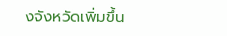งจังหวัดเพิ่มขึ้น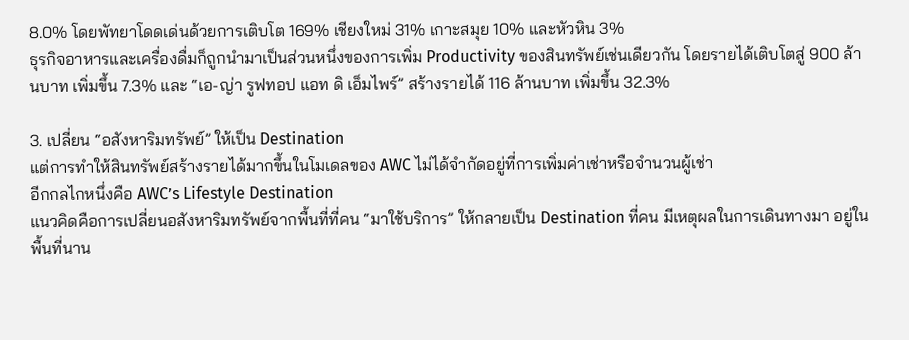8.0% โดยพัทยาโดดเด่นด้วยการเติบโต 169% เชียงใหม่ 31% เกาะสมุย 10% และหัวหิน 3%
ธุรกิจอาหารและเครื่องดื่มก็ถูกนำมาเป็นส่วนหนึ่งของการเพิ่ม Productivity ของสินทรัพย์เช่นเดียวกัน โดยรายได้เติบโตสู่ 900 ล้านบาท เพิ่มขึ้น 7.3% และ “เอ-ญ่า รูฟทอป แอท ดิ เอ็มไพร์” สร้างรายได้ 116 ล้านบาท เพิ่มขึ้น 32.3%

3. เปลี่ยน “อสังหาริมทรัพย์” ให้เป็น Destination
แต่การทำให้สินทรัพย์สร้างรายได้มากขึ้นในโมเดลของ AWC ไม่ได้จำกัดอยู่ที่การเพิ่มค่าเช่าหรือจำนวนผู้เช่า
อีกกลไกหนึ่งคือ AWC’s Lifestyle Destination
แนวคิดคือการเปลี่ยนอสังหาริมทรัพย์จากพื้นที่ที่คน “มาใช้บริการ” ให้กลายเป็น Destination ที่คน มีเหตุผลในการเดินทางมา อยู่ในพื้นที่นาน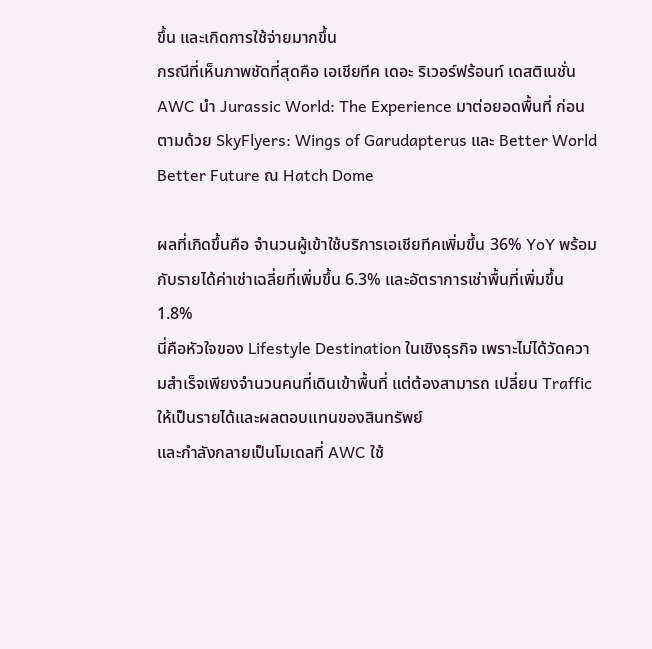ขึ้น และเกิดการใช้จ่ายมากขึ้น
กรณีที่เห็นภาพชัดที่สุดคือ เอเชียทีค เดอะ ริเวอร์ฟร้อนท์ เดสติเนชั่น
AWC นำ Jurassic World: The Experience มาต่อยอดพื้นที่ ก่อนตามด้วย SkyFlyers: Wings of Garudapterus และ Better World Better Future ณ Hatch Dome

ผลที่เกิดขึ้นคือ จำนวนผู้เข้าใช้บริการเอเชียทีคเพิ่มขึ้น 36% YoY พร้อมกับรายได้ค่าเช่าเฉลี่ยที่เพิ่มขึ้น 6.3% และอัตราการเช่าพื้นที่เพิ่มขึ้น 1.8%
นี่คือหัวใจของ Lifestyle Destination ในเชิงธุรกิจ เพราะไม่ได้วัดความสำเร็จเพียงจำนวนคนที่เดินเข้าพื้นที่ แต่ต้องสามารถ เปลี่ยน Traffic ให้เป็นรายได้และผลตอบแทนของสินทรัพย์
และกำลังกลายเป็นโมเดลที่ AWC ใช้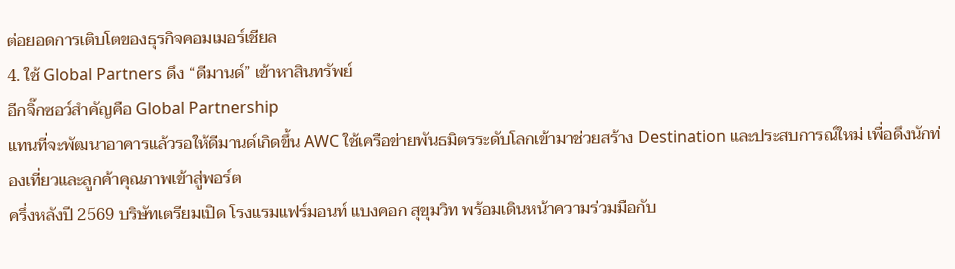ต่อยอดการเติบโตของธุรกิจคอมเมอร์เชียล
4. ใช้ Global Partners ดึง “ดีมานด์” เข้าหาสินทรัพย์
อีกจิ๊กซอว์สำคัญคือ Global Partnership
แทนที่จะพัฒนาอาคารแล้วรอให้ดีมานด์เกิดขึ้น AWC ใช้เครือข่ายพันธมิตรระดับโลกเข้ามาช่วยสร้าง Destination และประสบการณ์ใหม่ เพื่อดึงนักท่องเที่ยวและลูกค้าคุณภาพเข้าสู่พอร์ต
ครึ่งหลังปี 2569 บริษัทเตรียมเปิด โรงแรมแฟร์มอนท์ แบงคอก สุขุมวิท พร้อมเดินหน้าความร่วมมือกับ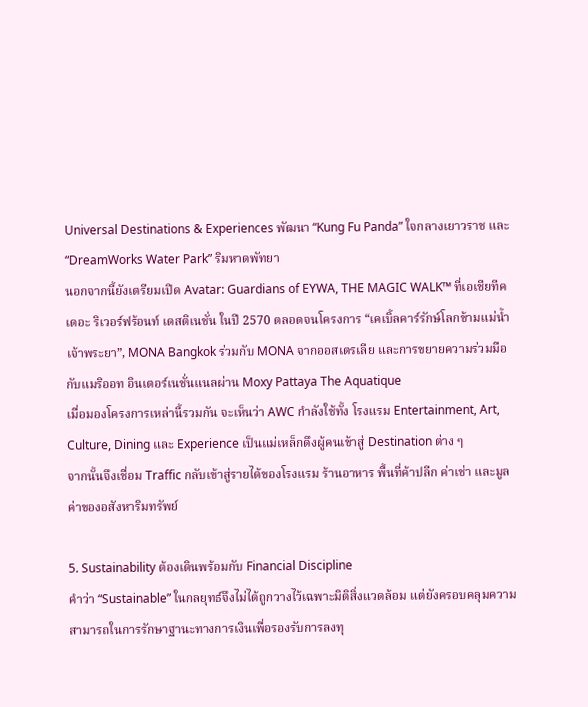Universal Destinations & Experiences พัฒนา “Kung Fu Panda” ใจกลางเยาวราช และ “DreamWorks Water Park” ริมหาดพัทยา
นอกจากนี้ยังเตรียมเปิด Avatar: Guardians of EYWA, THE MAGIC WALK™ ที่เอเชียทีค เดอะ ริเวอร์ฟร้อนท์ เดสติเนชั่น ในปี 2570 ตลอดจนโครงการ “เคเบิ้ลคาร์รักษ์โลกข้ามแม่น้ำเจ้าพระยา”, MONA Bangkok ร่วมกับ MONA จากออสเตรเลีย และการขยายความร่วมมือกับแมริออท อินเตอร์เนชั่นแนลผ่าน Moxy Pattaya The Aquatique
เมื่อมองโครงการเหล่านี้รวมกัน จะเห็นว่า AWC กำลังใช้ทั้ง โรงแรม Entertainment, Art, Culture, Dining และ Experience เป็นแม่เหล็กดึงผู้คนเข้าสู่ Destination ต่าง ๆ
จากนั้นจึงเชื่อม Traffic กลับเข้าสู่รายได้ของโรงแรม ร้านอาหาร พื้นที่ค้าปลีก ค่าเช่า และมูลค่าของอสังหาริมทรัพย์

5. Sustainability ต้องเดินพร้อมกับ Financial Discipline
คำว่า “Sustainable” ในกลยุทธ์จึงไม่ได้ถูกวางไว้เฉพาะมิติสิ่งแวดล้อม แต่ยังครอบคลุมความสามารถในการรักษาฐานะทางการเงินเพื่อรองรับการลงทุ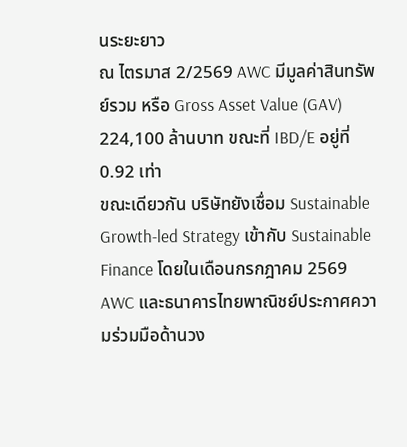นระยะยาว
ณ ไตรมาส 2/2569 AWC มีมูลค่าสินทรัพย์รวม หรือ Gross Asset Value (GAV) 224,100 ล้านบาท ขณะที่ IBD/E อยู่ที่ 0.92 เท่า
ขณะเดียวกัน บริษัทยังเชื่อม Sustainable Growth-led Strategy เข้ากับ Sustainable Finance โดยในเดือนกรกฎาคม 2569 AWC และธนาคารไทยพาณิชย์ประกาศความร่วมมือด้านวง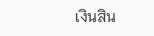เงินสิน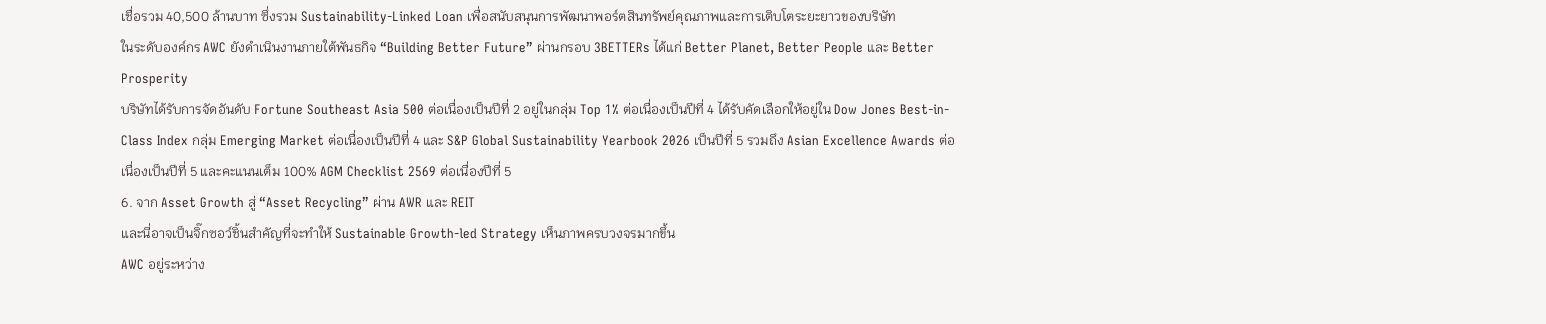เชื่อรวม 40,500 ล้านบาท ซึ่งรวม Sustainability-Linked Loan เพื่อสนับสนุนการพัฒนาพอร์ตสินทรัพย์คุณภาพและการเติบโตระยะยาวของบริษัท
ในระดับองค์กร AWC ยังดำเนินงานภายใต้พันธกิจ “Building Better Future” ผ่านกรอบ 3BETTERs ได้แก่ Better Planet, Better People และ Better Prosperity
บริษัทได้รับการจัดอันดับ Fortune Southeast Asia 500 ต่อเนื่องเป็นปีที่ 2 อยู่ในกลุ่ม Top 1% ต่อเนื่องเป็นปีที่ 4 ได้รับคัดเลือกให้อยู่ใน Dow Jones Best-in-Class Index กลุ่ม Emerging Market ต่อเนื่องเป็นปีที่ 4 และ S&P Global Sustainability Yearbook 2026 เป็นปีที่ 5 รวมถึง Asian Excellence Awards ต่อเนื่องเป็นปีที่ 5 และคะแนนเต็ม 100% AGM Checklist 2569 ต่อเนื่องปีที่ 5
6. จาก Asset Growth สู่ “Asset Recycling” ผ่าน AWR และ REIT
และนี่อาจเป็นจิ๊กซอว์ชิ้นสำคัญที่จะทำให้ Sustainable Growth-led Strategy เห็นภาพครบวงจรมากขึ้น
AWC อยู่ระหว่าง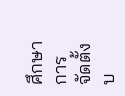ศึกษา การจัดตั้งบ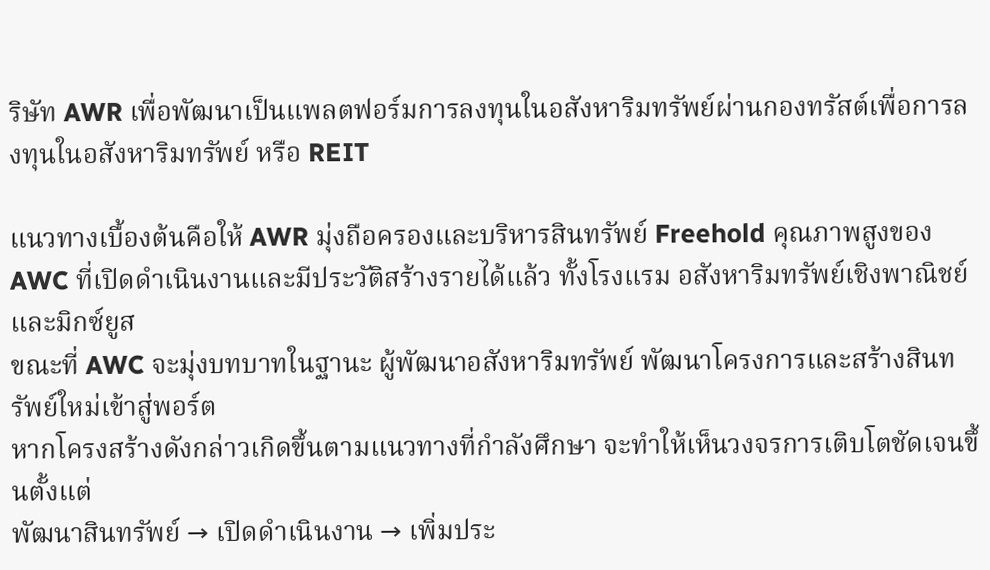ริษัท AWR เพื่อพัฒนาเป็นแพลตฟอร์มการลงทุนในอสังหาริมทรัพย์ผ่านกองทรัสต์เพื่อการลงทุนในอสังหาริมทรัพย์ หรือ REIT

แนวทางเบื้องต้นคือให้ AWR มุ่งถือครองและบริหารสินทรัพย์ Freehold คุณภาพสูงของ AWC ที่เปิดดำเนินงานและมีประวัติสร้างรายได้แล้ว ทั้งโรงแรม อสังหาริมทรัพย์เชิงพาณิชย์ และมิกซ์ยูส
ขณะที่ AWC จะมุ่งบทบาทในฐานะ ผู้พัฒนาอสังหาริมทรัพย์ พัฒนาโครงการและสร้างสินทรัพย์ใหม่เข้าสู่พอร์ต
หากโครงสร้างดังกล่าวเกิดขึ้นตามแนวทางที่กำลังศึกษา จะทำให้เห็นวงจรการเติบโตชัดเจนขึ้นตั้งแต่
พัฒนาสินทรัพย์ → เปิดดำเนินงาน → เพิ่มประ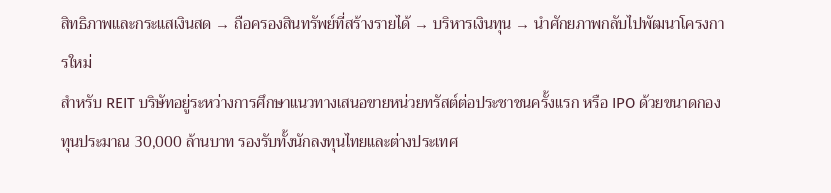สิทธิภาพและกระแสเงินสด → ถือครองสินทรัพย์ที่สร้างรายได้ → บริหารเงินทุน → นำศักยภาพกลับไปพัฒนาโครงการใหม่
สำหรับ REIT บริษัทอยู่ระหว่างการศึกษาแนวทางเสนอขายหน่วยทรัสต์ต่อประชาชนครั้งแรก หรือ IPO ด้วยขนาดกองทุนประมาณ 30,000 ล้านบาท รองรับทั้งนักลงทุนไทยและต่างประเทศ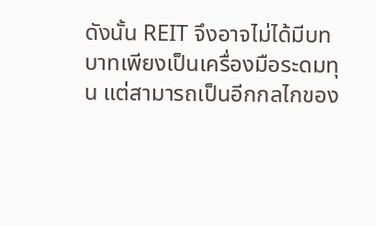ดังนั้น REIT จึงอาจไม่ได้มีบทบาทเพียงเป็นเครื่องมือระดมทุน แต่สามารถเป็นอีกกลไกของ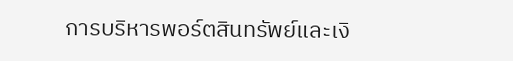การบริหารพอร์ตสินทรัพย์และเงิ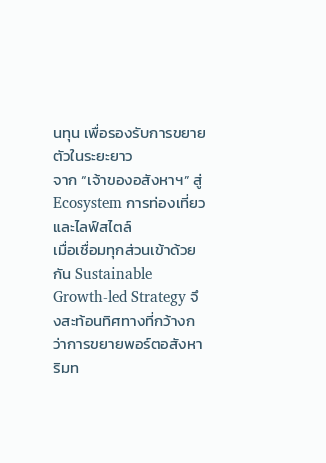นทุน เพื่อรองรับการขยายตัวในระยะยาว
จาก “เจ้าของอสังหาฯ” สู่ Ecosystem การท่องเที่ยวและไลฟ์สไตล์
เมื่อเชื่อมทุกส่วนเข้าด้วยกัน Sustainable Growth-led Strategy จึงสะท้อนทิศทางที่กว้างกว่าการขยายพอร์ตอสังหาริมท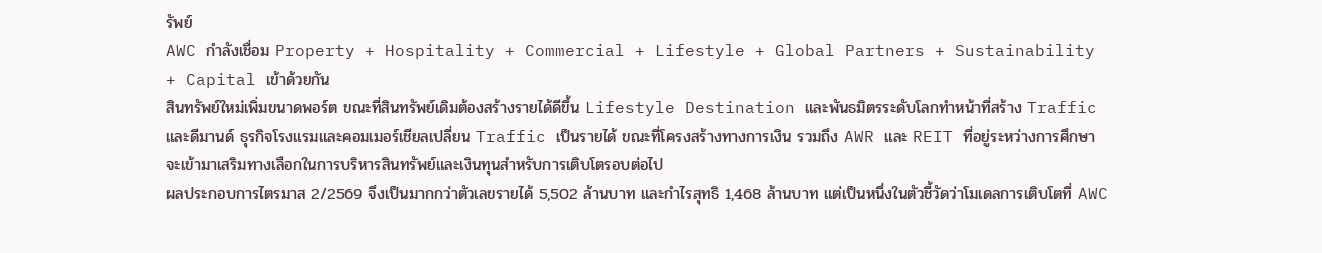รัพย์
AWC กำลังเชื่อม Property + Hospitality + Commercial + Lifestyle + Global Partners + Sustainability + Capital เข้าด้วยกัน
สินทรัพย์ใหม่เพิ่มขนาดพอร์ต ขณะที่สินทรัพย์เดิมต้องสร้างรายได้ดีขึ้น Lifestyle Destination และพันธมิตรระดับโลกทำหน้าที่สร้าง Traffic และดีมานด์ ธุรกิจโรงแรมและคอมเมอร์เชียลเปลี่ยน Traffic เป็นรายได้ ขณะที่โครงสร้างทางการเงิน รวมถึง AWR และ REIT ที่อยู่ระหว่างการศึกษา จะเข้ามาเสริมทางเลือกในการบริหารสินทรัพย์และเงินทุนสำหรับการเติบโตรอบต่อไป
ผลประกอบการไตรมาส 2/2569 จึงเป็นมากกว่าตัวเลขรายได้ 5,502 ล้านบาท และกำไรสุทธิ 1,468 ล้านบาท แต่เป็นหนึ่งในตัวชี้วัดว่าโมเดลการเติบโตที่ AWC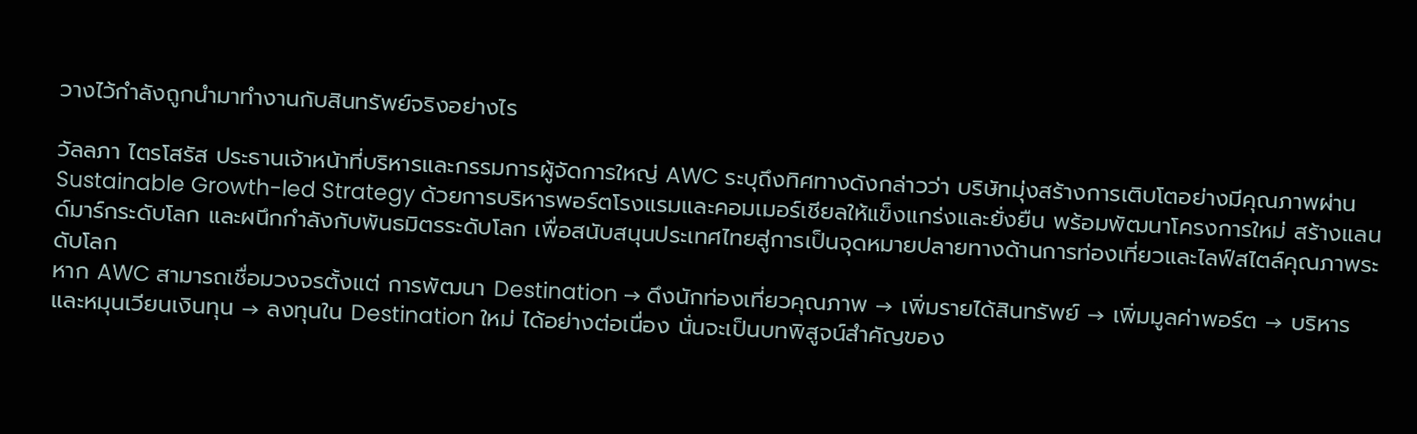วางไว้กำลังถูกนำมาทำงานกับสินทรัพย์จริงอย่างไร

วัลลภา ไตรโสรัส ประธานเจ้าหน้าที่บริหารและกรรมการผู้จัดการใหญ่ AWC ระบุถึงทิศทางดังกล่าวว่า บริษัทมุ่งสร้างการเติบโตอย่างมีคุณภาพผ่าน Sustainable Growth-led Strategy ด้วยการบริหารพอร์ตโรงแรมและคอมเมอร์เชียลให้แข็งแกร่งและยั่งยืน พร้อมพัฒนาโครงการใหม่ สร้างแลนด์มาร์กระดับโลก และผนึกกำลังกับพันธมิตรระดับโลก เพื่อสนับสนุนประเทศไทยสู่การเป็นจุดหมายปลายทางด้านการท่องเที่ยวและไลฟ์สไตล์คุณภาพระดับโลก
หาก AWC สามารถเชื่อมวงจรตั้งแต่ การพัฒนา Destination → ดึงนักท่องเที่ยวคุณภาพ → เพิ่มรายได้สินทรัพย์ → เพิ่มมูลค่าพอร์ต → บริหารและหมุนเวียนเงินทุน → ลงทุนใน Destination ใหม่ ได้อย่างต่อเนื่อง นั่นจะเป็นบทพิสูจน์สำคัญของ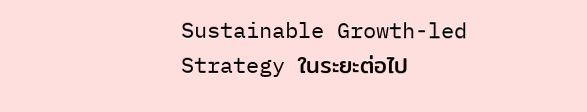Sustainable Growth-led Strategy ในระยะต่อไป